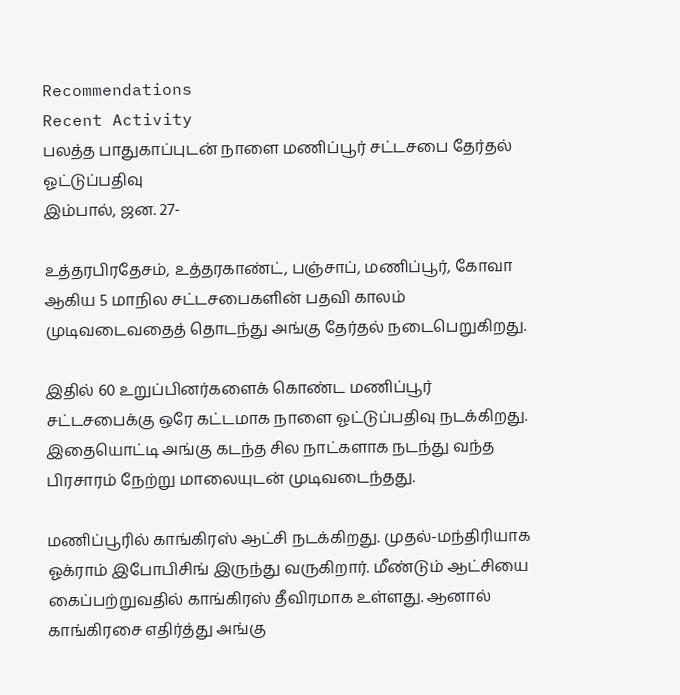Recommendations
Recent Activity
பலத்த பாதுகாப்புடன் நாளை மணிப்பூர் சட்டசபை தேர்தல் ஓட்டுப்பதிவு
இம்பால், ஜன. 27-

உத்தரபிரதேசம், உத்தரகாண்ட், பஞ்சாப், மணிப்பூர், கோவா ஆகிய 5 மாநில சட்டசபைகளின் பதவி காலம் முடிவடைவதைத் தொடந்து அங்கு தேர்தல் நடைபெறுகிறது.

இதில் 60 உறுப்பினர்களைக் கொண்ட மணிப்பூர் சட்டசபைக்கு ஒரே கட்டமாக நாளை ஓட்டுப்பதிவு நடக்கிறது. இதையொட்டி அங்கு கடந்த சில நாட்களாக நடந்து வந்த பிரசாரம் நேற்று மாலையுடன் முடிவடைந்தது.

மணிப்பூரில் காங்கிரஸ் ஆட்சி நடக்கிறது. முதல்-மந்திரியாக ஓக்ராம் இபோபிசிங் இருந்து வருகிறார். மீண்டும் ஆட்சியை கைப்பற்றுவதில் காங்கிரஸ் தீவிரமாக உள்ளது. ஆனால் காங்கிரசை எதிர்த்து அங்கு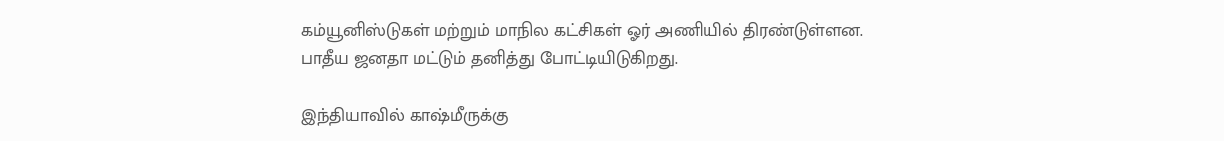கம்யூனிஸ்டுகள் மற்றும் மாநில கட்சிகள் ஓர் அணியில் திரண்டுள்ளன. பாதீய ஜனதா மட்டும் தனித்து போட்டியிடுகிறது.

இந்தியாவில் காஷ்மீருக்கு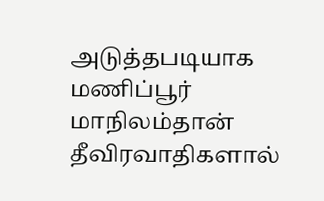அடுத்தபடியாக மணிப்பூர் மாநிலம்தான் தீவிரவாதிகளால்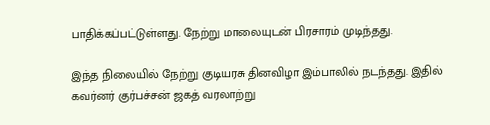பாதிக்கப்பட்டுள்ளது. நேற்று மாலையுடன் பிரசாரம் முடிந்தது.

இந்த நிலையில் நேற்று குடியரசு தினவிழா இம்பாலில் நடந்தது. இதில் கவர்னர் குர்பச்சன் ஜகத் வரலாற்று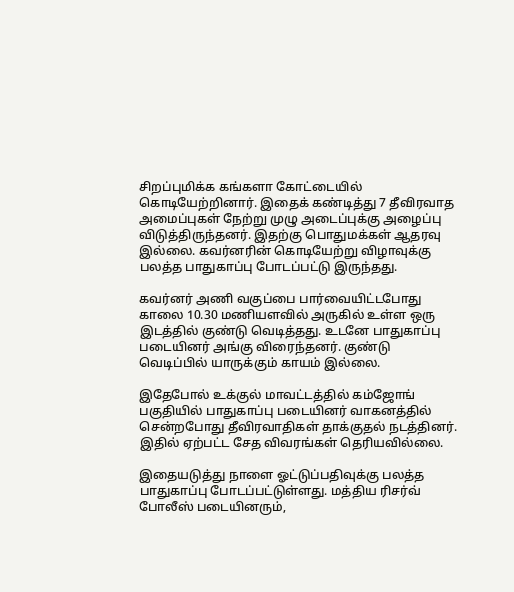சிறப்புமிக்க கங்களா கோட்டையில் கொடியேற்றினார். இதைக் கண்டித்து 7 தீவிரவாத அமைப்புகள் நேற்று முழு அடைப்புக்கு அழைப்பு விடுத்திருந்தனர். இதற்கு பொதுமக்கள் ஆதரவு இல்லை. கவர்னரின் கொடியேற்று விழாவுக்கு பலத்த பாதுகாப்பு போடப்பட்டு இருந்தது.

கவர்னர் அணி வகுப்பை பார்வையிட்டபோது காலை 10.30 மணியளவில் அருகில் உள்ள ஒரு இடத்தில் குண்டு வெடித்தது. உடனே பாதுகாப்பு படையினர் அங்கு விரைந்தனர். குண்டு வெடிப்பில் யாருக்கும் காயம் இல்லை.

இதேபோல் உக்குல் மாவட்டத்தில் கம்ஜோங் பகுதியில் பாதுகாப்பு படையினர் வாகனத்தில் சென்றபோது தீவிரவாதிகள் தாக்குதல் நடத்தினர். இதில் ஏற்பட்ட சேத விவரங்கள் தெரியவில்லை.

இதையடுத்து நாளை ஓட்டுப்பதிவுக்கு பலத்த பாதுகாப்பு போடப்பட்டுள்ளது. மத்திய ரிசர்வ் போலீஸ் படையினரும்,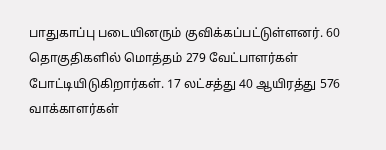பாதுகாப்பு படையினரும் குவிக்கப்பட்டுள்ளனர். 60 தொகுதிகளில் மொத்தம் 279 வேட்பாளர்கள் போட்டியிடுகிறார்கள். 17 லட்சத்து 40 ஆயிரத்து 576 வாக்காளர்கள்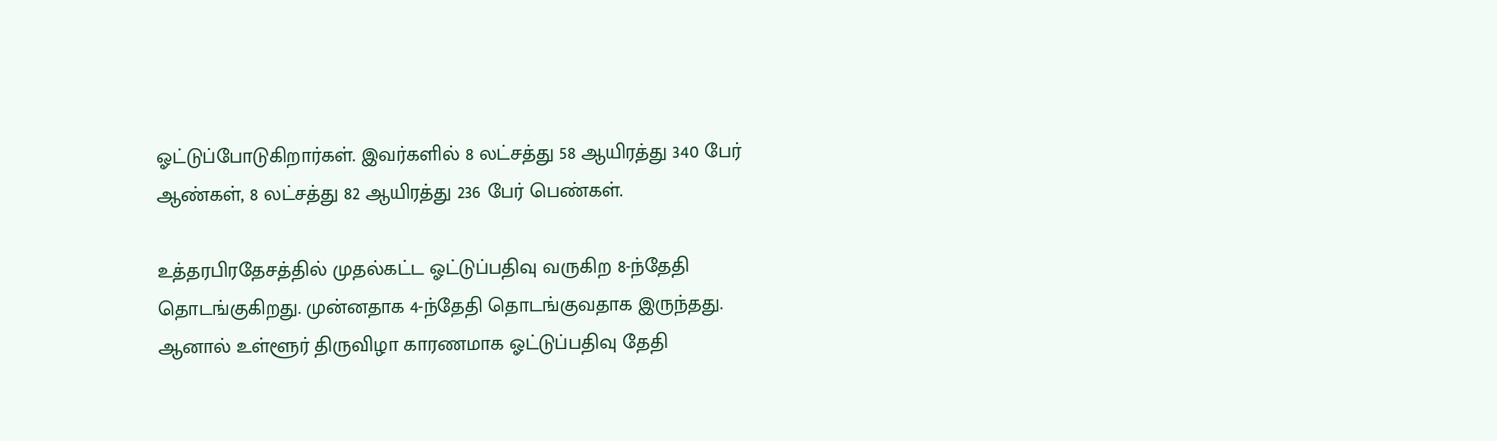ஓட்டுப்போடுகிறார்கள். இவர்களில் 8 லட்சத்து 58 ஆயிரத்து 340 பேர் ஆண்கள், 8 லட்சத்து 82 ஆயிரத்து 236 பேர் பெண்கள்.

உத்தரபிரதேசத்தில் முதல்கட்ட ஓட்டுப்பதிவு வருகிற 8-ந்தேதி தொடங்குகிறது. முன்னதாக 4-ந்தேதி தொடங்குவதாக இருந்தது. ஆனால் உள்ளூர் திருவிழா காரணமாக ஓட்டுப்பதிவு தேதி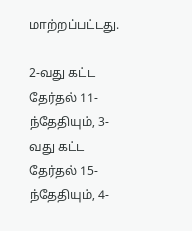மாற்றப்பட்டது.

2-வது கட்ட தேர்தல் 11-ந்தேதியும், 3-வது கட்ட தேர்தல் 15-ந்தேதியும், 4-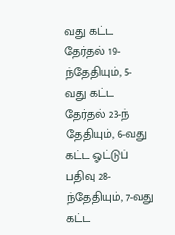வது கட்ட தேர்தல் 19-ந்தேதியும், 5-வது கட்ட தேர்தல் 23-ந் தேதியும், 6-வது கட்ட ஓட்டுப் பதிவு 28-ந்தேதியும், 7-வது கட்ட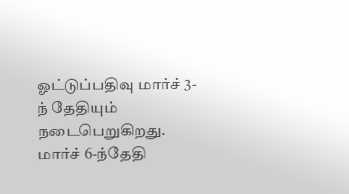ஓட்டுப்பதிவு மார்ச் 3-ந் தேதியும் நடைபெறுகிறது. மார்ச் 6-ந்தேதி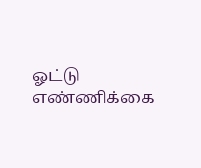ஓட்டு எண்ணிக்கை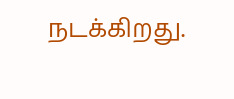நடக்கிறது.